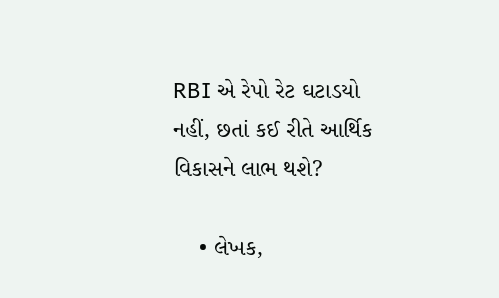RBI એ રેપો રેટ ઘટાડયો નહીં, છતાં કઈ રીતે આર્થિક વિકાસને લાભ થશે?

    • લેખક,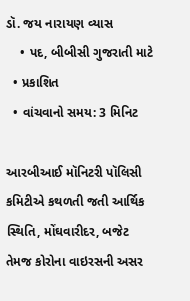ડૉ. જય નારાયણ વ્યાસ
    • પદ, બીબીસી ગુજરાતી માટે
  • પ્રકાશિત
  • વાંચવાનો સમય: 3 મિનિટ

આરબીઆઈ મૉનિટરી પૉલિસી કમિટીએ કથળતી જતી આર્થિક સ્થિતિ, મોંઘવારીદર, બજેટ તેમજ કોરોના વાઇરસની અસર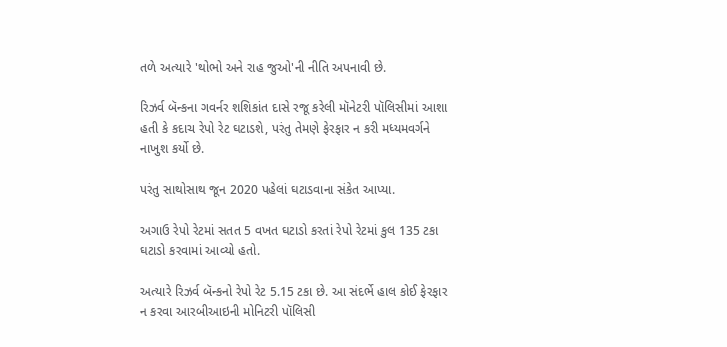તળે અત્યારે 'થોભો અને રાહ જુઓ'ની નીતિ અપનાવી છે.

રિઝર્વ બૅન્કના ગવર્નર શશિકાંત દાસે રજૂ કરેલી મૉનેટરી પૉલિસીમાં આશા હતી કે કદાચ રેપો રેટ ઘટાડશે, પરંતુ તેમણે ફેરફાર ન કરી મધ્યમવર્ગને નાખુશ કર્યો છે.

પરંતુ સાથોસાથ જૂન 2020 પહેલાં ઘટાડવાના સંકેત આપ્યા.

અગાઉ રેપો રેટમાં સતત 5 વખત ઘટાડો કરતાં રેપો રેટમાં કુલ 135 ટકા ઘટાડો કરવામાં આવ્યો હતો.

અત્યારે રિઝર્વ બૅન્કનો રેપો રેટ 5.15 ટકા છે. આ સંદર્ભે હાલ કોઈ ફેરફાર ન કરવા આરબીઆઇની મોનિટરી પૉલિસી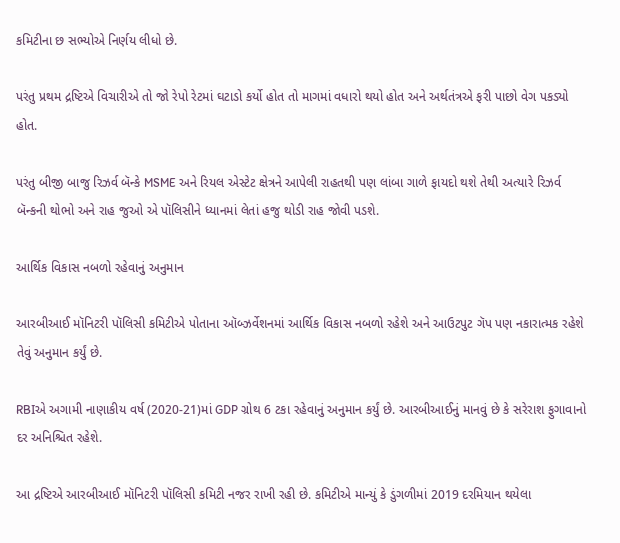કમિટીના છ સભ્યોએ નિર્ણય લીધો છે.

પરંતુ પ્રથમ દ્રષ્ટિએ વિચારીએ તો જો રેપો રેટમાં ઘટાડો કર્યો હોત તો માગમાં વધારો થયો હોત અને અર્થતંત્રએ ફરી પાછો વેગ પકડ્યો હોત.

પરંતુ બીજી બાજુ રિઝર્વ બૅન્કે MSME અને રિયલ એસ્ટેટ ક્ષેત્રને આપેલી રાહતથી પણ લાંબા ગાળે ફાયદો થશે તેથી અત્યારે રિઝર્વ બૅન્કની થોભો અને રાહ જુઓ એ પૉલિસીને ધ્યાનમાં લેતાં હજુ થોડી રાહ જોવી પડશે.

આર્થિક વિકાસ નબળો રહેવાનું અનુમાન

આરબીઆઈ મૉનિટરી પૉલિસી કમિટીએ પોતાના ઑબ્ઝર્વેશનમાં આર્થિક વિકાસ નબળો રહેશે અને આઉટપુટ ગૅપ પણ નકારાત્મક રહેશે તેવું અનુમાન કર્યું છે.

RBIએ અગામી નાણાકીય વર્ષ (2020-21)માં GDP ગ્રોથ 6 ટકા રહેવાનું અનુમાન કર્યું છે. આરબીઆઈનું માનવું છે કે સરેરાશ ફુગાવાનો દર અનિશ્ચિત રહેશે.

આ દ્રષ્ટિએ આરબીઆઈ મૉનિટરી પૉલિસી કમિટી નજર રાખી રહી છે. કમિટીએ માન્યું કે ડુંગળીમાં 2019 દરમિયાન થયેલા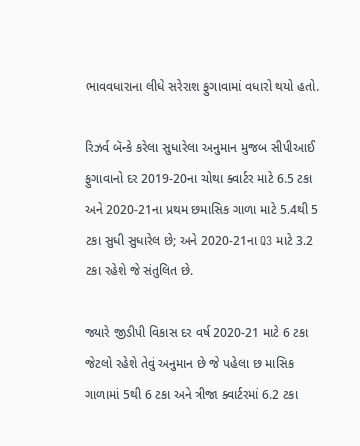ભાવવધારાના લીધે સરેરાશ ફુગાવામાં વધારો થયો હતો.

રિઝર્વ બૅન્કે કરેલા સુધારેલા અનુમાન મુજબ સીપીઆઈ ફુગાવાનો દર 2019-20ના ચોથા ક્વાર્ટર માટે 6.5 ટકા અને 2020-21ના પ્રથમ છમાસિક ગાળા માટે 5.4થી 5 ટકા સુધી સુધારેલ છે; અને 2020-21ના Q3 માટે 3.2 ટકા રહેશે જે સંતુલિત છે.

જ્યારે જીડીપી વિકાસ દર વર્ષ 2020-21 માટે 6 ટકા જેટલો રહેશે તેવું અનુમાન છે જે પહેલા છ માસિક ગાળામાં 5થી 6 ટકા અને ત્રીજા ક્વાર્ટરમાં 6.2 ટકા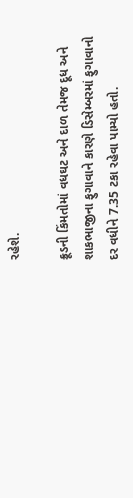રહેશે.

ક્રૂડની કિંમતોમાં વધઘટ અને દાળ તેમજ દૂધ અને શાકભાજીના ફુગાવાને કારણે ડિસેમ્બરમાં ફુગાવાનો દર વધીને 7.35 ટકા રહેવા પામ્યો હતો.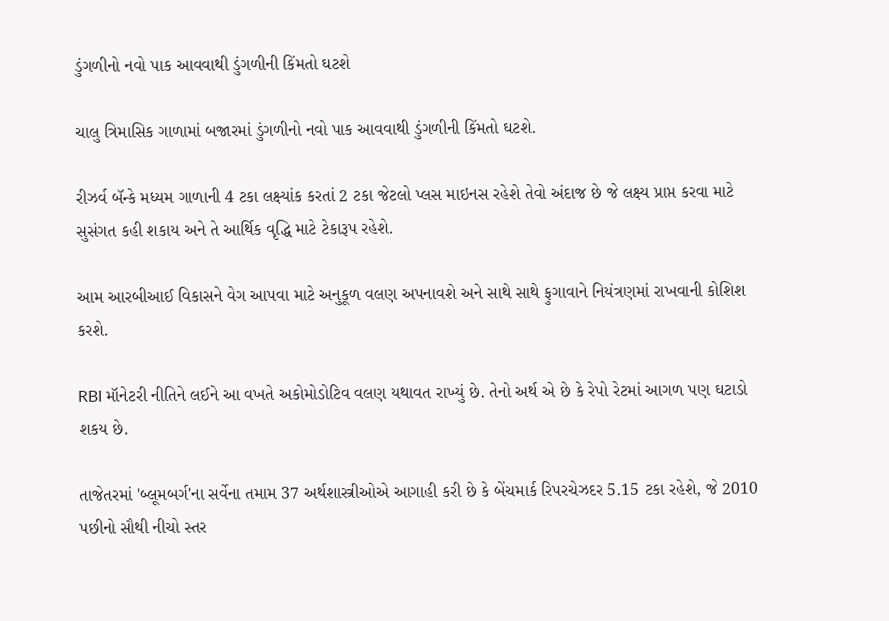ડુંગળીનો નવો પાક આવવાથી ડુંગળીની કિંમતો ઘટશે

ચાલુ ત્રિમાસિક ગાળામાં બજારમાં ડુંગળીનો નવો પાક આવવાથી ડુંગળીની કિંમતો ઘટશે.

રીઝર્વ બૅન્કે મધ્યમ ગાળાની 4 ટકા લક્ષ્યાંક કરતાં 2 ટકા જેટલો પ્લસ માઇનસ રહેશે તેવો અંદાજ છે જે લક્ષ્ય પ્રાપ્ત કરવા માટે સુસંગત કહી શકાય અને તે આર્થિક વૃદ્ધિ માટે ટેકારૂપ રહેશે.

આમ આરબીઆઈ વિકાસને વેગ આપવા માટે અનુકૂળ વલણ અપનાવશે અને સાથે સાથે ફુગાવાને નિયંત્રણમાં રાખવાની કોશિશ કરશે.

RBI મૉનેટરી નીતિને લઈને આ વખતે અકોમોડોટિવ વલણ યથાવત રાખ્યું છે. તેનો અર્થ એ છે કે રેપો રેટમાં આગળ પણ ઘટાડો શકય છે.

તાજેતરમાં 'બ્લૂમબર્ગ'ના સર્વેના તમામ 37 અર્થશાસ્ત્રીઓએ આગાહી કરી છે કે બેંચમાર્ક રિપરચેઝદર 5.15 ટકા રહેશે, જે 2010 પછીનો સૌથી નીચો સ્તર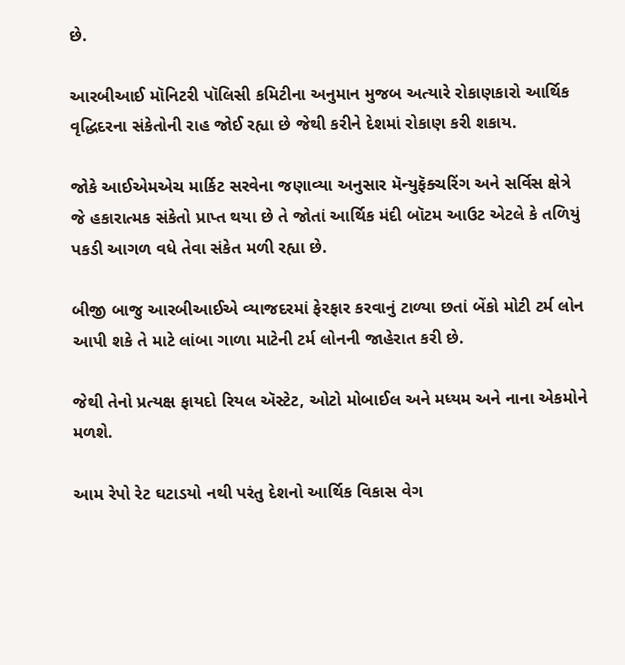છે.

આરબીઆઈ મૉનિટરી પૉલિસી કમિટીના અનુમાન મુજબ અત્યારે રોકાણકારો આર્થિક વૃદ્ધિદરના સંકેતોની રાહ જોઈ રહ્યા છે જેથી કરીને દેશમાં રોકાણ કરી શકાય.

જોકે આઈએમએચ માર્કિટ સરવેના જણાવ્યા અનુસાર મૅન્યુફૅક્ચરિંગ અને સર્વિસ ક્ષેત્રે જે હકારાત્મક સંકેતો પ્રાપ્ત થયા છે તે જોતાં આર્થિક મંદી બૉટમ આઉટ એટલે કે તળિયું પકડી આગળ વધે તેવા સંકેત મળી રહ્યા છે.

બીજી બાજુ આરબીઆઈએ વ્યાજદરમાં ફેરફાર કરવાનું ટાળ્યા છતાં બેંકો મોટી ટર્મ લોન આપી શકે તે માટે લાંબા ગાળા માટેની ટર્મ લોનની જાહેરાત કરી છે.

જેથી તેનો પ્રત્યક્ષ ફાયદો રિયલ ઍસ્ટેટ, ઓટો મોબાઈલ અને મધ્યમ અને નાના એકમોને મળશે.

આમ રેપો રેટ ઘટાડયો નથી પરંતુ દેશનો આર્થિક વિકાસ વેગ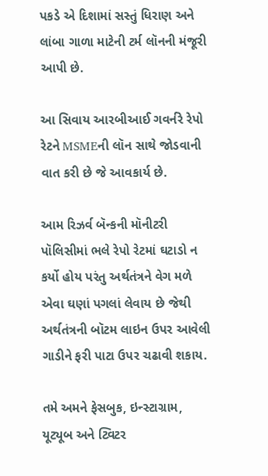પકડે એ દિશામાં સસ્તું ધિરાણ અને લાંબા ગાળા માટેની ટર્મ લૉનની મંજૂરી આપી છે.

આ સિવાય આરબીઆઈ ગવર્નરે રેપો રેટને MSMEની લૉન સાથે જોડવાની વાત કરી છે જે આવકાર્ય છે.

આમ રિઝર્વ બૅન્કની મૉનીટરી પૉલિસીમાં ભલે રેપો રેટમાં ઘટાડો ન કર્યો હોય પરંતુ અર્થતંત્રને વેગ મળે એવા ઘણાં પગલાં લેવાય છે જેથી અર્થતંત્રની બૉટમ લાઇન ઉપર આવેલી ગાડીને ફરી પાટા ઉપર ચઢાવી શકાય.

તમે અમને ફેસબુક, ઇન્સ્ટાગ્રામ, યૂટ્યૂબ અને ટ્વિટર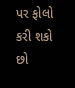પર ફોલો કરી શકો છો